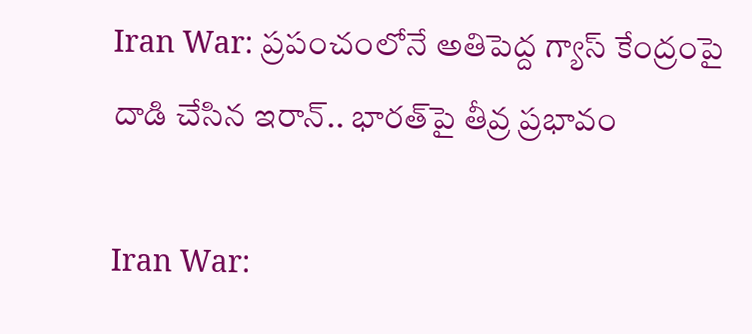Iran War: ప్ర‌పంచంలోనే అతిపెద్ద గ్యాస్ కేంద్రంపై దాడి చేసిన ఇరాన్‌.. భార‌త్‌పై తీవ్ర ప్ర‌భావం

Iran War: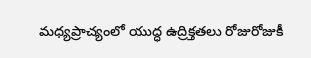మధ్యప్రాచ్యంలో యుద్ధ ఉద్రిక్తతలు రోజురోజుకీ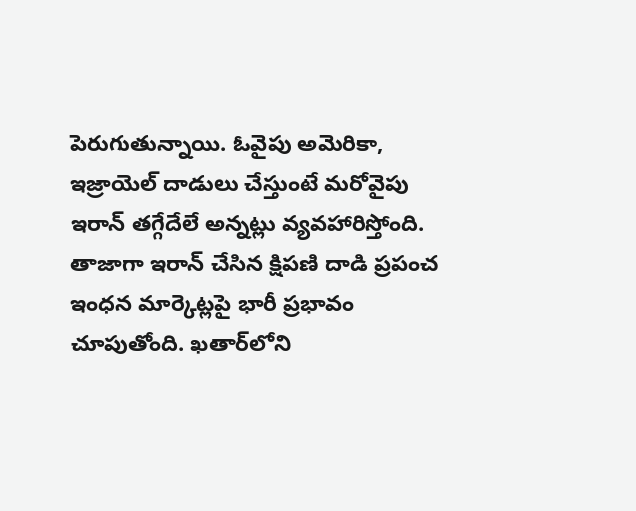పెరుగుతున్నాయి. ఓవైపు అమెరికా, ఇజ్రాయెల్ దాడులు చేస్తుంటే మ‌రోవైపు ఇరాన్ తగ్గేదేలే అన్న‌ట్లు వ్య‌వ‌హారిస్తోంది. తాజాగా ఇరాన్ చేసిన క్షిపణి దాడి ప్రపంచ ఇంధన మార్కెట్లపై భారీ ప్రభావం చూపుతోంది. ఖతార్‌లోని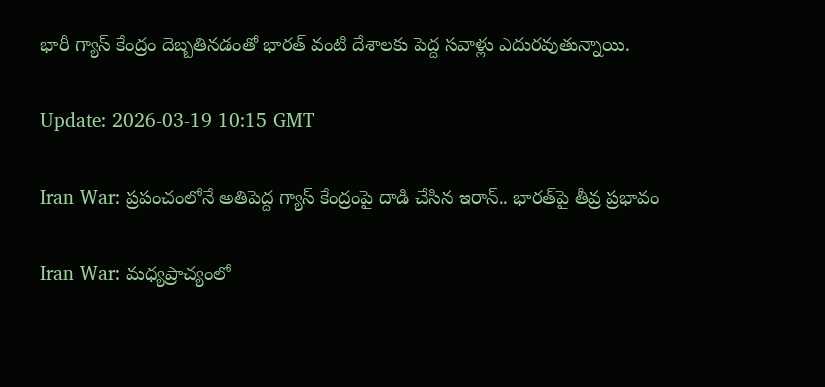భారీ గ్యాస్ కేంద్రం దెబ్బతినడంతో భారత్ వంటి దేశాలకు పెద్ద సవాళ్లు ఎదురవుతున్నాయి.

Update: 2026-03-19 10:15 GMT

Iran War: ప్ర‌పంచంలోనే అతిపెద్ద గ్యాస్ కేంద్రంపై దాడి చేసిన ఇరాన్‌.. భార‌త్‌పై తీవ్ర ప్ర‌భావం

Iran War: మధ్యప్రాచ్యంలో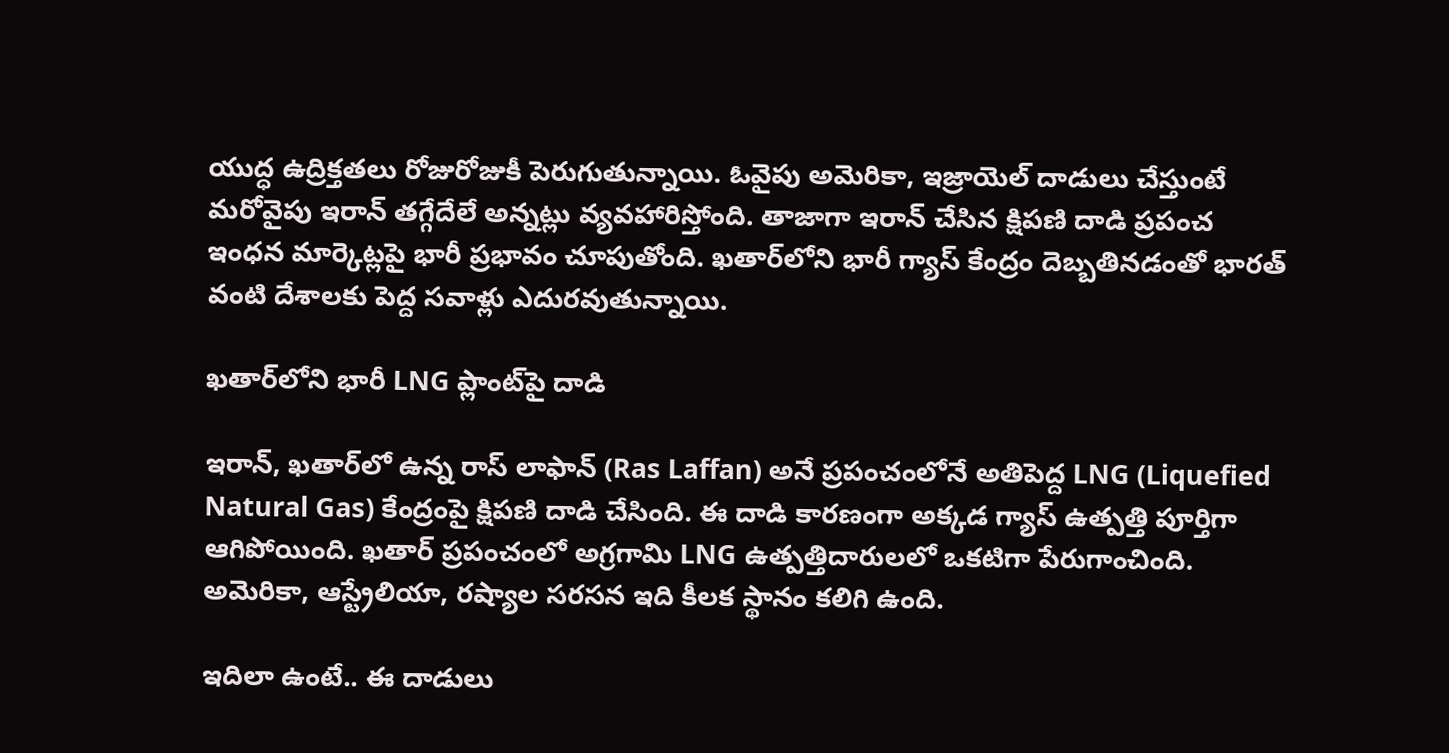యుద్ధ ఉద్రిక్తతలు రోజురోజుకీ పెరుగుతున్నాయి. ఓవైపు అమెరికా, ఇజ్రాయెల్ దాడులు చేస్తుంటే మ‌రోవైపు ఇరాన్ తగ్గేదేలే అన్న‌ట్లు వ్య‌వ‌హారిస్తోంది. తాజాగా ఇరాన్ చేసిన క్షిపణి దాడి ప్రపంచ ఇంధన మార్కెట్లపై భారీ ప్రభావం చూపుతోంది. ఖతార్‌లోని భారీ గ్యాస్ కేంద్రం దెబ్బతినడంతో భారత్ వంటి దేశాలకు పెద్ద సవాళ్లు ఎదురవుతున్నాయి.

ఖతార్‌లోని భారీ LNG ప్లాంట్‌పై దాడి

ఇరాన్, ఖతార్‌లో ఉన్న రాస్ లాఫాన్ (Ras Laffan) అనే ప్రపంచంలోనే అతిపెద్ద LNG (Liquefied Natural Gas) కేంద్రంపై క్షిపణి దాడి చేసింది. ఈ దాడి కారణంగా అక్కడ గ్యాస్ ఉత్పత్తి పూర్తిగా ఆగిపోయింది. ఖతార్ ప్రపంచంలో అగ్రగామి LNG ఉత్పత్తిదారులలో ఒకటిగా పేరుగాంచింది. అమెరికా, ఆస్ట్రేలియా, రష్యాల సరసన ఇది కీలక స్థానం కలిగి ఉంది.

ఇదిలా ఉంటే.. ఈ దాడులు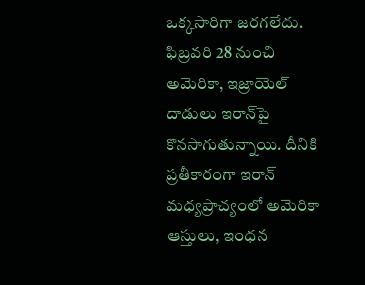ఒక్కసారిగా జరగలేదు. ఫిబ్రవరి 28 నుంచి అమెరికా, ఇజ్రాయెల్ దాడులు ఇరాన్‌పై కొనసాగుతున్నాయి. దీనికి ప్రతీకారంగా ఇరాన్ మధ్యప్రాచ్యంలో అమెరికా ఆస్తులు, ఇంధన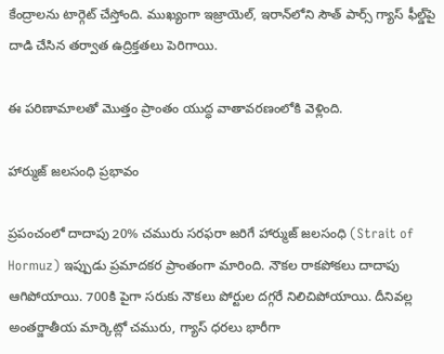కేంద్రాలను టార్గెట్ చేస్తోంది. ముఖ్యంగా ఇజ్రాయెల్, ఇరాన్‌లోని సౌత్ పార్స్‌ గ్యాస్ ఫీల్డ్‌పై దాడి చేసిన తర్వాత ఉద్రిక్తతలు పెరిగాయి.

ఈ పరిణామాలతో మొత్తం ప్రాంతం యుద్ధ వాతావరణంలోకి వెళ్లింది.

హార్ముజ్ జలసంధి ప్రభావం

ప్రపంచంలో దాదాపు 20% చమురు సరఫరా జరిగే హార్ముజ్ జలసంధి (Strait of Hormuz) ఇప్పుడు ప్రమాదకర ప్రాంతంగా మారింది. నౌకల రాకపోకలు దాదాపు ఆగిపోయాయి. 700కి పైగా సరుకు నౌకలు పోర్టుల దగ్గరే నిలిచిపోయాయి. దీనివల్ల అంతర్జాతీయ మార్కెట్లో చమురు, గ్యాస్ ధరలు భారీగా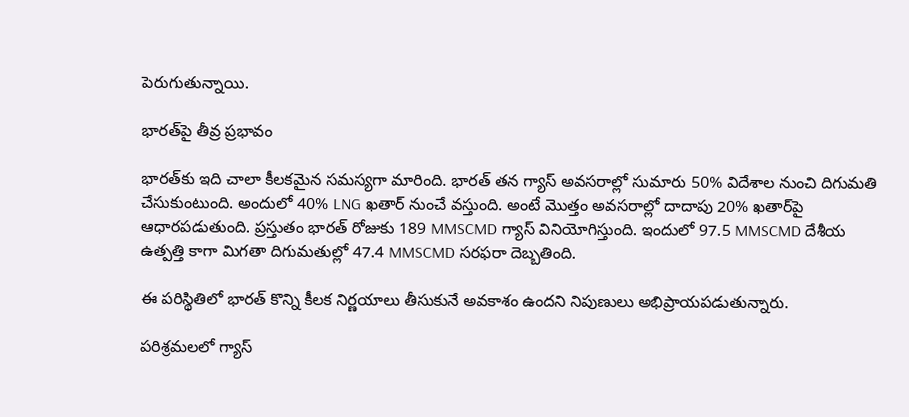పెరుగుతున్నాయి.

భారత్‌పై తీవ్ర ప్రభావం

భారత్‌కు ఇది చాలా కీలకమైన సమస్యగా మారింది. భారత్ తన గ్యాస్ అవసరాల్లో సుమారు 50% విదేశాల నుంచి దిగుమతి చేసుకుంటుంది. అందులో 40% LNG ఖతార్ నుంచే వస్తుంది. అంటే మొత్తం అవసరాల్లో దాదాపు 20% ఖతార్‌పై ఆధారపడుతుంది. ప్రస్తుతం భారత్ రోజుకు 189 MMSCMD గ్యాస్ వినియోగిస్తుంది. ఇందులో 97.5 MMSCMD దేశీయ ఉత్పత్తి కాగా మిగతా దిగుమతుల్లో 47.4 MMSCMD సరఫరా దెబ్బతింది.

ఈ పరిస్థితిలో భారత్ కొన్ని కీలక నిర్ణయాలు తీసుకునే అవకాశం ఉంద‌ని నిపుణులు అభిప్రాయ‌ప‌డుతున్నారు.

పరిశ్రమలలో గ్యాస్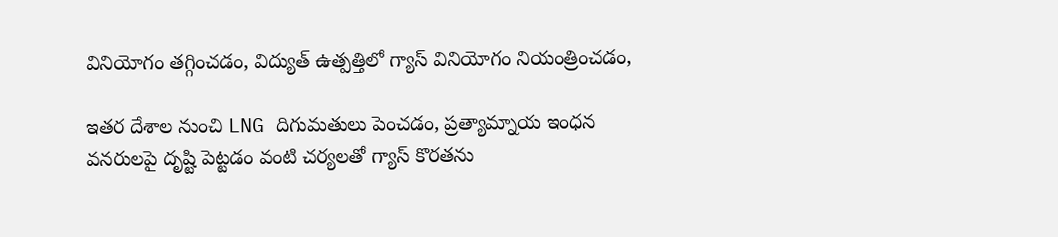వినియోగం తగ్గించడం, విద్యుత్ ఉత్పత్తిలో గ్యాస్ వినియోగం నియంత్రించడం,

ఇతర దేశాల నుంచి LNG దిగుమతులు పెంచడం, ప్రత్యామ్నాయ ఇంధన వనరులపై దృష్టి పెట్టడం వంటి చ‌ర్య‌ల‌తో గ్యాస్ కొర‌త‌ను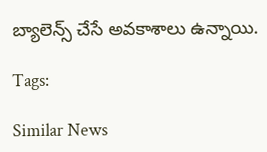బ్యాలెన్స్ చేసే అవ‌కాశాలు ఉన్నాయి.

Tags:

Similar News